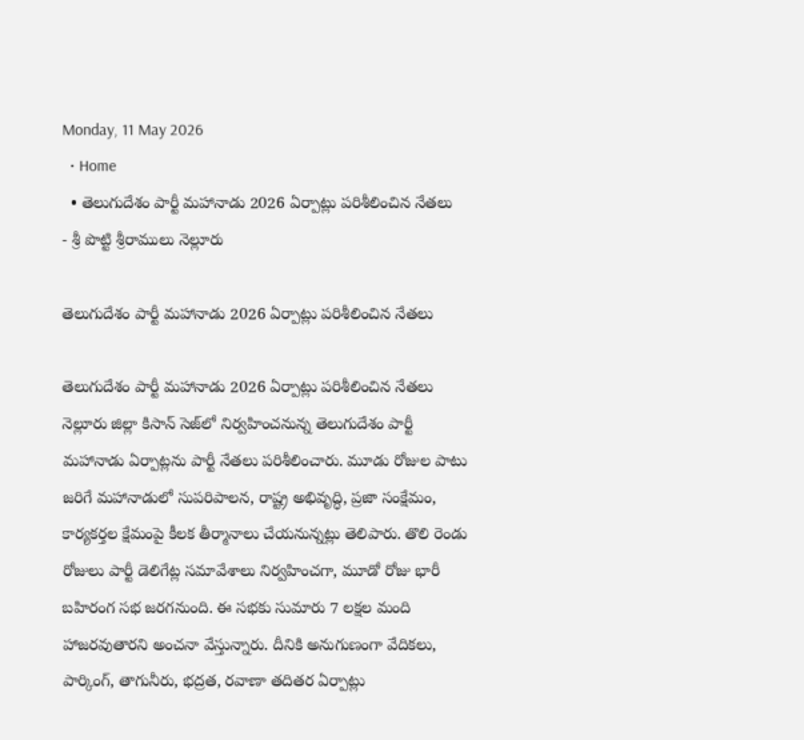Monday, 11 May 2026
  • Home
  • తెలుగుదేశం పార్టీ మహానాడు 2026 ఏర్పాట్లు పరిశీలించిన నేతలు
- శ్రీ పొట్టి శ్రీరాములు నెల్లూరు

తెలుగుదేశం పార్టీ మహానాడు 2026 ఏర్పాట్లు పరిశీలించిన నేతలు

తెలుగుదేశం పార్టీ మహానాడు 2026 ఏర్పాట్లు పరిశీలించిన నేతలు నెల్లూరు జిల్లా కిసాన్ సెజ్‌లో నిర్వహించనున్న తెలుగుదేశం పార్టీ మహానాడు ఏర్పాట్లను పార్టీ నేతలు పరిశీలించారు. మూడు రోజుల పాటు జరిగే మహానాడులో సుపరిపాలన, రాష్ట్ర అభివృద్ధి, ప్రజా సంక్షేమం, కార్యకర్తల క్షేమంపై కీలక తీర్మానాలు చేయనున్నట్లు తెలిపారు. తొలి రెండు రోజులు పార్టీ డెలిగేట్ల సమావేశాలు నిర్వహించగా, మూడో రోజు భారీ బహిరంగ సభ జరగనుంది. ఈ సభకు సుమారు 7 లక్షల మంది హాజరవుతారని అంచనా వేస్తున్నారు. దీనికి అనుగుణంగా వేదికలు, పార్కింగ్, తాగునీరు, భద్రత, రవాణా తదితర ఏర్పాట్లు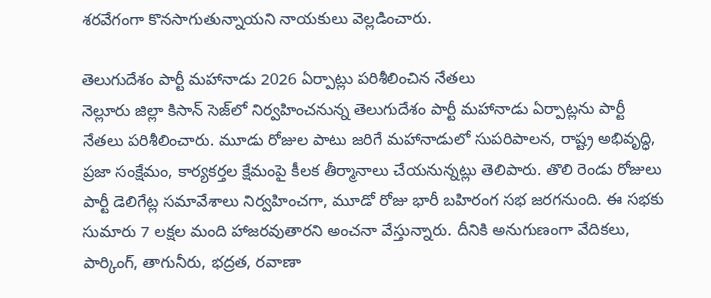శరవేగంగా కొనసాగుతున్నాయని నాయకులు వెల్లడించారు.

తెలుగుదేశం పార్టీ మహానాడు 2026 ఏర్పాట్లు పరిశీలించిన నేతలు
నెల్లూరు జిల్లా కిసాన్ సెజ్‌లో నిర్వహించనున్న తెలుగుదేశం పార్టీ మహానాడు ఏర్పాట్లను పార్టీ నేతలు పరిశీలించారు. మూడు రోజుల పాటు జరిగే మహానాడులో సుపరిపాలన, రాష్ట్ర అభివృద్ధి, ప్రజా సంక్షేమం, కార్యకర్తల క్షేమంపై కీలక తీర్మానాలు చేయనున్నట్లు తెలిపారు. తొలి రెండు రోజులు పార్టీ డెలిగేట్ల సమావేశాలు నిర్వహించగా, మూడో రోజు భారీ బహిరంగ సభ జరగనుంది. ఈ సభకు సుమారు 7 లక్షల మంది హాజరవుతారని అంచనా వేస్తున్నారు. దీనికి అనుగుణంగా వేదికలు, పార్కింగ్, తాగునీరు, భద్రత, రవాణా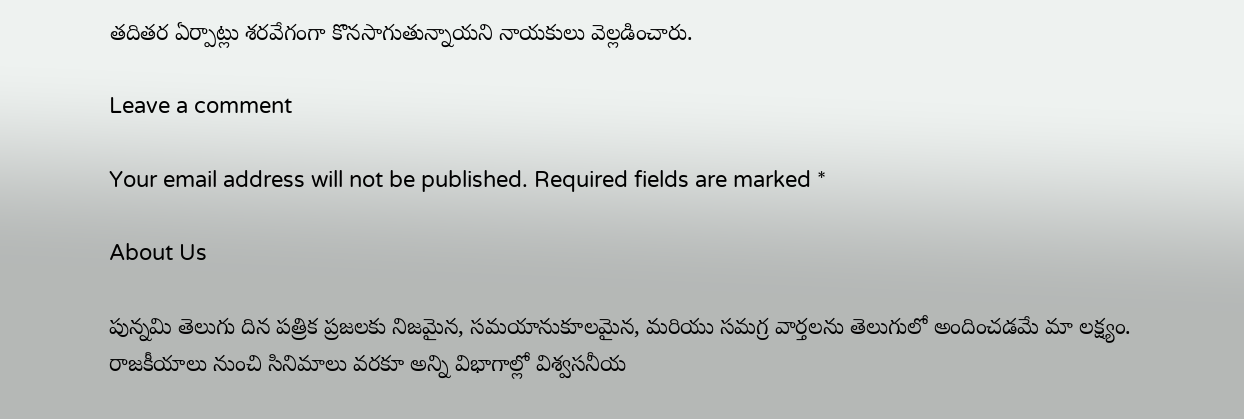తదితర ఏర్పాట్లు శరవేగంగా కొనసాగుతున్నాయని నాయకులు వెల్లడించారు.

Leave a comment

Your email address will not be published. Required fields are marked *

About Us

పున్నమి తెలుగు దిన పత్రిక ప్రజలకు నిజమైన, సమయానుకూలమైన, మరియు సమగ్ర వార్తలను తెలుగులో అందించడమే మా లక్ష్యం.
రాజకీయాలు నుంచి సినిమాలు వరకూ అన్ని విభాగాల్లో విశ్వసనీయ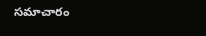సమాచారం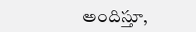అందిస్తూ,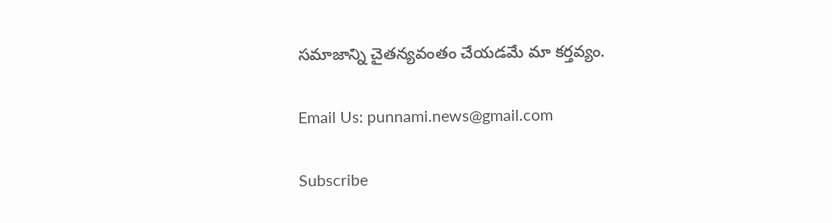సమాజాన్ని చైతన్యవంతం చేయడమే మా కర్తవ్యం.

Email Us: punnami.news@gmail.com

Subscribe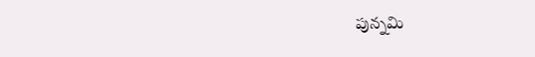పున్నమి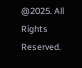@2025. All Rights Reserved.